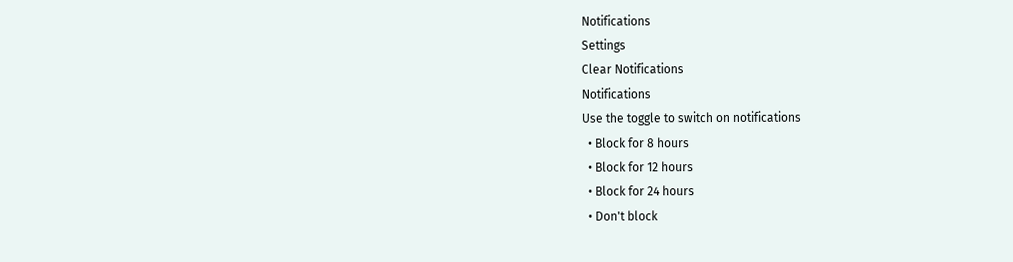Notifications
Settings
Clear Notifications
Notifications
Use the toggle to switch on notifications
  • Block for 8 hours
  • Block for 12 hours
  • Block for 24 hours
  • Don't block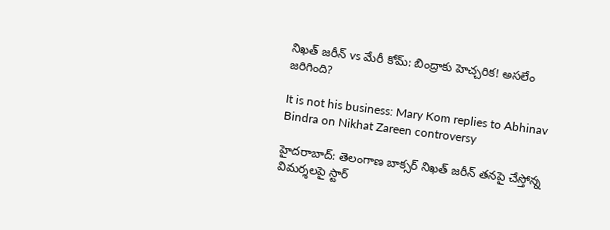నిఖత్ జరీన్ vs మేరీ కోమ్: బింద్రాకు హెచ్చరిక! అసలేం జరిగింది?

It is not his business: Mary Kom replies to Abhinav Bindra on Nikhat Zareen controversy

హైదరాబాద్: తెలంగాణ బాక్సర్ నిఖత్ జరీన్ తనపై చేస్తోన్న విమర్శలపై స్టార్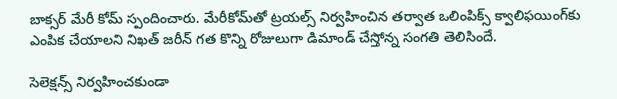బాక్సర్ మేరీ కోమ్ స్పందించారు. మేరీకోమ్‌తో ట్రయల్స్‌ నిర్వహించిన తర్వాత ఒలింపిక్స్‌ క్వాలిఫయింగ్‌కు ఎంపిక చేయాలని నిఖత్‌ జరీన్‌ గత కొన్ని రోజులుగా డిమాండ్‌ చేస్తోన్న సంగతి తెలిసిందే.

సెలెక్షన్స్‌ నిర్వహించకుండా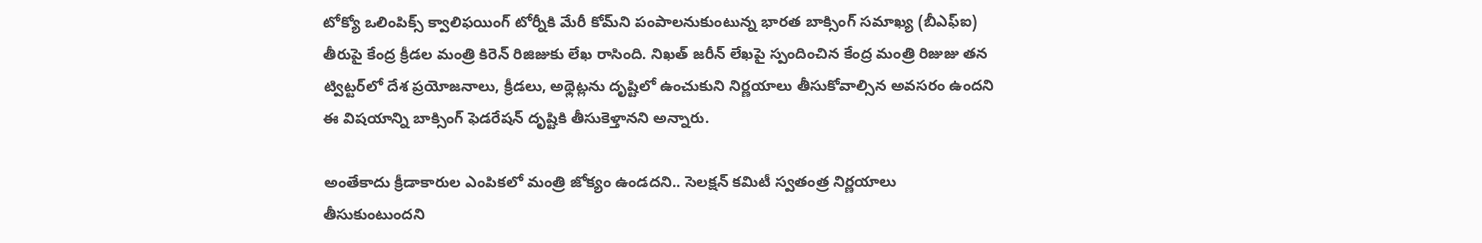టోక్యో ఒలింపిక్స్‌ క్వాలిఫయింగ్‌ టోర్నీకి మేరీ కోమ్‌ని పంపాలనుకుంటున్న భారత బాక్సింగ్‌ సమాఖ్య (బీఎఫ్‌ఐ) తీరుపై కేంద్ర క్రీడల మంత్రి కిరెన్‌ రిజిజుకు లేఖ రాసింది. నిఖత్ జరీన్ లేఖపై స్పందించిన కేంద్ర మంత్రి రిజుజు తన ట్విట్టర్‌లో దేశ ప్రయోజనాలు, క్రీడలు, అథ్లెట్లను దృష్టిలో ఉంచుకుని నిర్ణయాలు తీసుకోవాల్సిన అవసరం ఉందని ఈ విషయాన్ని బాక్సింగ్ ఫెడరేషన్‌ దృష్టికి తీసుకెళ్తానని అన్నారు.

అంతేకాదు క్రీడాకారుల ఎంపికలో మంత్రి జోక్యం ఉండదని.. సెలక్షన్ కమిటీ స్వతంత్ర నిర్ణయాలు తీసుకుంటుందని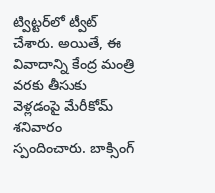ట్విట్టర్‌లో ట్వీట్ చేశారు. అయితే, ఈ వివాదాన్ని కేంద్ర మంత్రి వరకు తీసుకు వెళ్లడంపై మేరీకోమ్ శనివారం స్పందించారు. బాక్సింగ్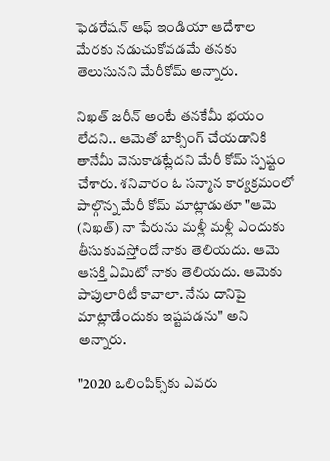ఫెడరేషన్ ఆఫ్ ఇండియా ఆదేశాల మేరకు నడుచుకోవడమే తనకు తెలుసునని మేరీకోమ్ అన్నారు.

నిఖత్ జరీన్ అంటే తనకేమీ భయం లేదని.. ఆమెతో బాక్సింగ్ చేయడానికి తానేమీ వెనుకాడట్లేదని మేరీ కోమ్ స్పష్టం చేశారు. శనివారం ఓ సన్మాన కార్యక్రమంలో పాల్గొన్న మేరీ కోమ్ మాట్లాడుతూ "ఆమె (నిఖత్) నా పేరును మళ్లీ మళ్లీ ఎందుకు తీసుకువస్తోందో నాకు తెలియదు. ఆమె ఆసక్తి ఏమిటో నాకు తెలియదు. ఆమెకు పాపులారిటీ కావాలా. నేను దానిపై మాట్లాడేందుకు ఇష్టపడను" అని అన్నారు.

"2020 ఒలింపిక్స్‌కు ఎవరు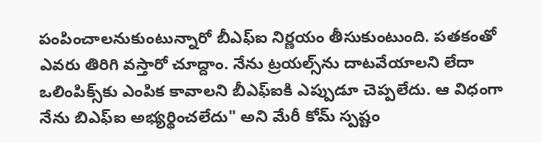పంపించాలనుకుంటున్నారో బీఎఫ్‌ఐ నిర్ణయం తీసుకుంటుంది. పతకంతో ఎవరు తిరిగి వస్తారో చూద్దాం. నేను ట్రయల్స్‌ను దాటవేయాలని లేదా ఒలింపిక్స్‌కు ఎంపిక కావాలని బీఎఫ్‌ఐకి ఎప్పుడూ చెప్పలేదు. ఆ విధంగా నేను బిఎఫ్‌ఐ అభ్యర్థించలేదు" అని మేరీ కోమ్ స్పష్టం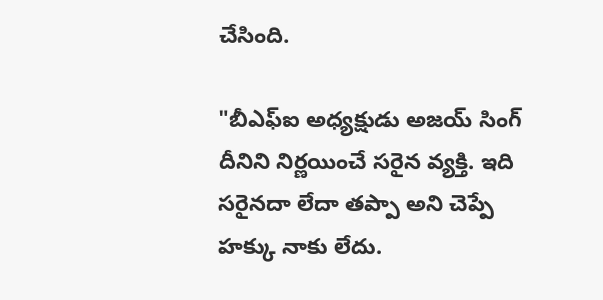చేసింది.

"బీఎఫ్‌ఐ అధ్యక్షుడు అజయ్ సింగ్ దీనిని నిర్ణయించే సరైన వ్యక్తి. ఇది సరైనదా లేదా తప్పా అని చెప్పే హక్కు నాకు లేదు.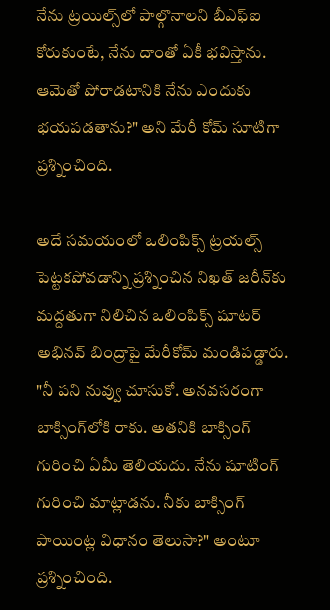నేను ట్రయిల్స్‌లో పాల్గొనాలని బీఎఫ్‌ఐ కోరుకుంటే, నేను దాంతో ఏకీ భవిస్తాను. ఆమెతో పోరాడటానికి నేను ఎందుకు భయపడతాను?" అని మేరీ కోమ్ సూటిగా ప్రశ్నించింది.

అదే సమయంలో ఒలింపిక్స్‌ ట్రయల్స్‌ పెట్టకపోవడాన్ని ప్రశ్నించిన నిఖత్‌ జరీన్‌కు మద్దతుగా నిలిచిన ఒలింపిక్స్ షూటర్ అభినవ్‌ బింద్రాపై మేరీకోమ్‌ మండిపడ్డారు. "నీ పని నువ్వు చూసుకో. అనవసరంగా బాక్సింగ్‌లోకి రాకు. అతనికి బాక్సింగ్ గురించి ఏమీ తెలియదు. నేను షూటింగ్ గురించి మాట్లాడను. నీకు బాక్సింగ్‌ పాయింట్ల విధానం తెలుసా?" అంటూ ప్రశ్నించింది.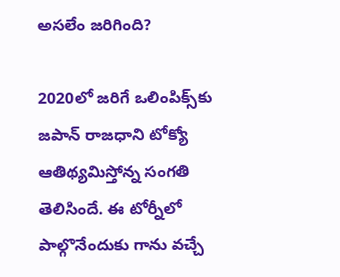అసలేం జరిగింది?

2020లో జరిగే ఒలింపిక్స్‌కు జపాన్ రాజధాని టోక్యో ఆతిథ్యమిస్తోన్న సంగతి తెలిసిందే. ఈ టోర్నీలో పాల్గొనేందుకు గాను వచ్చే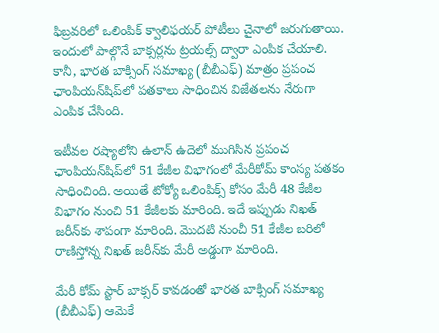ఫిబ్రవరిలో ఒలింపిక్‌ క్వాలిఫయర్‌ పోటీలు చైనాలో జరుగుతాయి. ఇందులో పాల్గొనే బాక్సర్లను ట్రయల్స్‌ ద్వారా ఎంపిక చేయాలి. కానీ, భారత బాక్సింగ్‌ సమాఖ్య (బీబీఎఫ్‌) మాత్రం ప్రపంచ ఛాంపియన్‌షిప్‌లో పతకాలు సాధించిన విజేతలను నేరుగా ఎంపిక చేసింది.

ఇటీవల రష్యాలోని ఉలాన్‌ ఉదెలో ముగిసిన ప్రపంచ ఛాంపియన్‌షిప్‌లో 51 కేజీల విభాగంలో మేరీకోమ్‌ కాంస్య పతకం సాధించింది. అయితే టోక్యో ఒలింపిక్స్‌ కోసం మేరీ 48 కేజీల విభాగం నుంచి 51 కేజీలకు మారింది. ఇదే ఇప్పుడు నిఖత్‌ జరీన్‌కు శాపంగా మారింది. మొదటి నుంచీ 51 కేజీల బరిలో రాణిస్తోన్న నిఖత్‌ జరీన్‌కు మేరీ అడ్డుగా మారింది.

మేరీ కోమ్ స్టార్ బాక్సర్ కావడంతో భారత బాక్సింగ్‌ సమాఖ్య (బీబీఎఫ్‌) ఆమెకే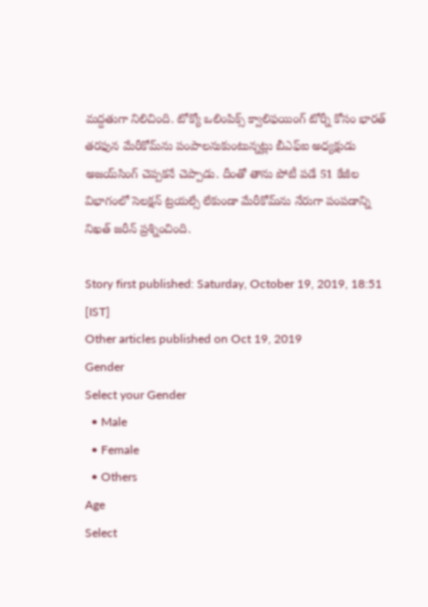మద్దతుగా నిలిచింది. టోక్యో ఒలింపిక్స్‌ క్వాలిఫయింగ్‌ టోర్నీ కోసం భారత్‌ తరఫున మేరీకోమ్‌ను పంపాలనుకుంటున్నట్లు బీఎఫ్‌ఐ అధ్యక్షుడు అజయ్‌సింగ్‌ చెప్పకనే చెప్పాడు. దీంతో తాను పోటీ పడే 51 కేజీల విభాగంలో సెలక్షన్‌ ట్రయల్సే లేకుండా మేరీకోమ్‌ను నేరుగా పంపడాన్ని నిఖత్ జరీన్ ప్రశ్నించింది.

Story first published: Saturday, October 19, 2019, 18:51 [IST]
Other articles published on Oct 19, 2019
Gender
Select your Gender
  • Male
  • Female
  • Others
Age
Select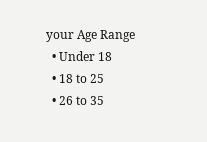your Age Range
  • Under 18
  • 18 to 25
  • 26 to 35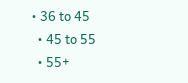• 36 to 45
  • 45 to 55
  • 55+